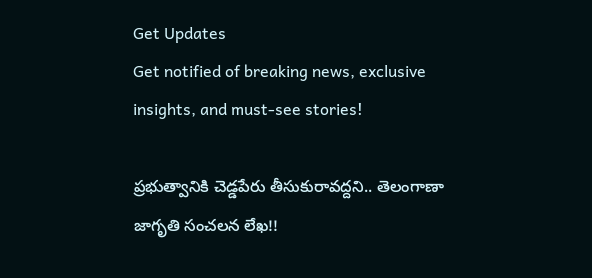Get Updates
Get notified of breaking news, exclusive insights, and must-see stories!

ప్రభుత్వానికి చెడ్డపేరు తీసుకురావద్దని.. తెలంగాణా జాగృతి సంచలన లేఖ!!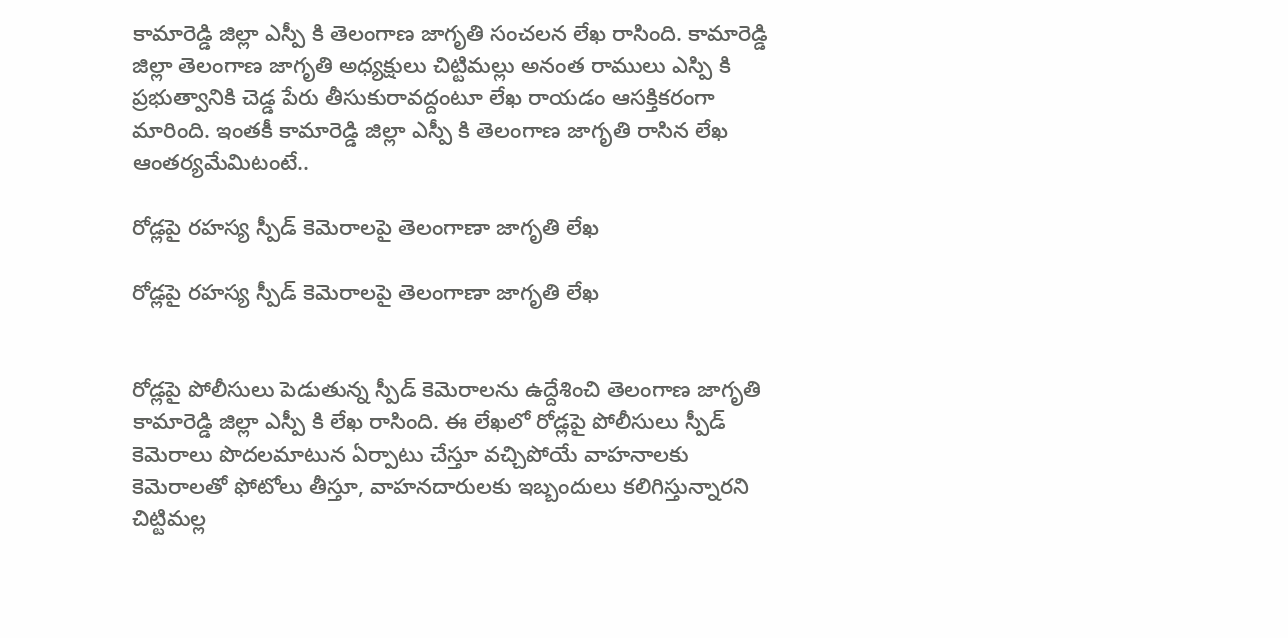కామారెడ్డి జిల్లా ఎస్పీ కి తెలంగాణ జాగృతి సంచలన లేఖ రాసింది. కామారెడ్డి జిల్లా తెలంగాణ జాగృతి అధ్యక్షులు చిట్టిమల్లు అనంత రాములు ఎస్పి కి ప్రభుత్వానికి చెడ్డ పేరు తీసుకురావద్దంటూ లేఖ రాయడం ఆసక్తికరంగా మారింది. ఇంతకీ కామారెడ్డి జిల్లా ఎస్పీ కి తెలంగాణ జాగృతి రాసిన లేఖ ఆంతర్యమేమిటంటే..

రోడ్లపై రహస్య స్పీడ్ కెమెరాలపై తెలంగాణా జాగృతి లేఖ

రోడ్లపై రహస్య స్పీడ్ కెమెరాలపై తెలంగాణా జాగృతి లేఖ


రోడ్లపై పోలీసులు పెడుతున్న స్పీడ్ కెమెరాలను ఉద్దేశించి తెలంగాణ జాగృతి కామారెడ్డి జిల్లా ఎస్పీ కి లేఖ రాసింది. ఈ లేఖలో రోడ్లపై పోలీసులు స్పీడ్ కెమెరాలు పొదలమాటున ఏర్పాటు చేస్తూ వచ్చిపోయే వాహనాలకు కెమెరాలతో ఫోటోలు తీస్తూ, వాహనదారులకు ఇబ్బందులు కలిగిస్తున్నారని చిట్టిమల్ల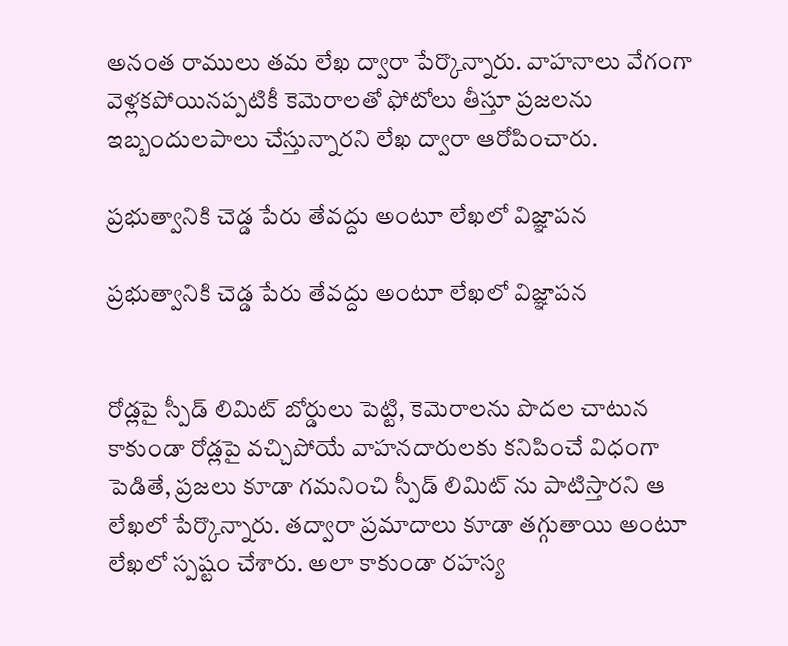అనంత రాములు తమ లేఖ ద్వారా పేర్కొన్నారు. వాహనాలు వేగంగా వెళ్లకపోయినప్పటికీ కెమెరాలతో ఫోటోలు తీస్తూ ప్రజలను ఇబ్బందులపాలు చేస్తున్నారని లేఖ ద్వారా ఆరోపించారు.

ప్రభుత్వానికి చెడ్డ పేరు తేవద్దు అంటూ లేఖలో విజ్ఞాపన

ప్రభుత్వానికి చెడ్డ పేరు తేవద్దు అంటూ లేఖలో విజ్ఞాపన


రోడ్లపై స్పీడ్ లిమిట్ బోర్డులు పెట్టి, కెమెరాలను పొదల చాటున కాకుండా రోడ్లపై వచ్చిపోయే వాహనదారులకు కనిపించే విధంగా పెడితే, ప్రజలు కూడా గమనించి స్పీడ్ లిమిట్ ను పాటిస్తారని ఆ లేఖలో పేర్కొన్నారు. తద్వారా ప్రమాదాలు కూడా తగ్గుతాయి అంటూ లేఖలో స్పష్టం చేశారు. అలా కాకుండా రహస్య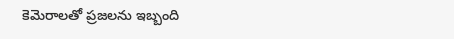కెమెరాలతో ప్రజలను ఇబ్బంది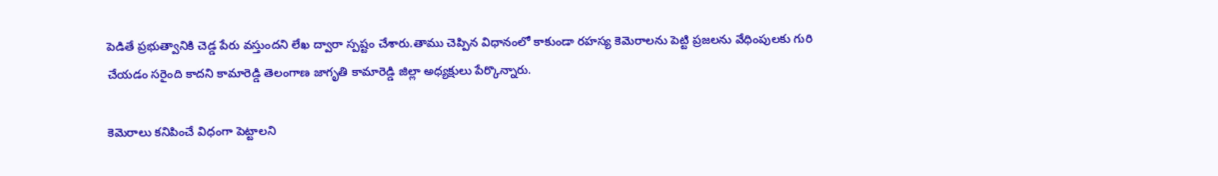పెడితే ప్రభుత్వానికి చెడ్డ పేరు వస్తుందని లేఖ ద్వారా స్పష్టం చేశారు.తాము చెప్పిన విధానంలో కాకుండా రహస్య కెమెరాలను పెట్టి ప్రజలను వేధింపులకు గురి చేయడం సరైంది కాదని కామారెడ్డి తెలంగాణ జాగృతి కామారెడ్డి జిల్లా అధ్యక్షులు పేర్కొన్నారు.

కెమెరాలు కనిపించే విధంగా పెట్టాలని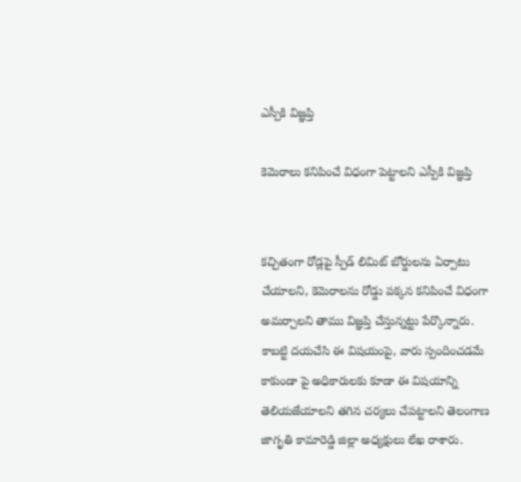ఎస్పీకి విజ్ఞప్తి

కెమెరాలు కనిపించే విధంగా పెట్టాలని ఎస్పీకి విజ్ఞప్తి


కచ్చితంగా రోడ్లపై స్పీడ్ లిమిట్ బోర్డులను ఏర్పాటు చేయాలని, కెమెరాలను రోడ్డు పక్కన కనిపించే విధంగా అమర్చాలని తాము విజ్ఞప్తి చేస్తున్నట్టు పేర్కొన్నారు. కాబట్టి దయచేసి ఈ విషయంపై, వారు స్పందించడమే కాకుండా పై అధికారులకు కూడా ఈ విషయాన్ని తెలియజేయాలని తగిన చర్యలు చేపట్టాలని తెలంగాణ జాగృతి కామారెడ్డి జిల్లా అధ్యక్షులు లేఖ రాశారు.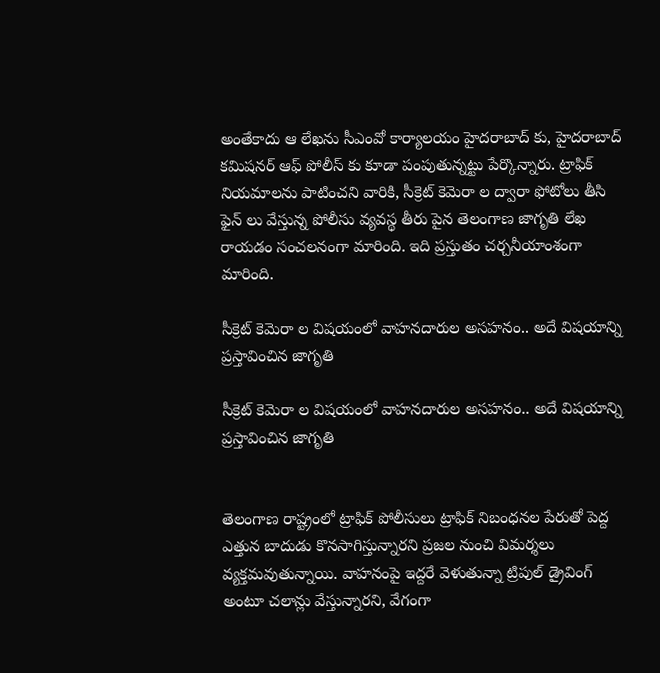అంతేకాదు ఆ లేఖను సీఎంవో కార్యాలయం హైదరాబాద్ కు, హైదరాబాద్ కమిషనర్ ఆఫ్ పోలీస్ కు కూడా పంపుతున్నట్టు పేర్కొన్నారు. ట్రాఫిక్ నియమాలను పాటించని వారికి, సీక్రెట్ కెమెరా ల ద్వారా ఫోటోలు తీసి ఫైన్ లు వేస్తున్న పోలీసు వ్యవస్థ తీరు పైన తెలంగాణ జాగృతి లేఖ రాయడం సంచలనంగా మారింది. ఇది ప్రస్తుతం చర్చనీయాంశంగా మారింది.

సీక్రెట్ కెమెరా ల విషయంలో వాహనదారుల అసహనం.. అదే విషయాన్ని ప్రస్తావించిన జాగృతి

సీక్రెట్ కెమెరా ల విషయంలో వాహనదారుల అసహనం.. అదే విషయాన్ని ప్రస్తావించిన జాగృతి


తెలంగాణ రాష్ట్రంలో ట్రాఫిక్ పోలీసులు ట్రాఫిక్ నిబంధనల పేరుతో పెద్ద ఎత్తున బాదుడు కొనసాగిస్తున్నారని ప్రజల నుంచి విమర్శలు వ్యక్తమవుతున్నాయి. వాహనంపై ఇద్దరే వెళుతున్నా ట్రిపుల్ డ్రైవింగ్ అంటూ చలాన్లు వేస్తున్నారని, వేగంగా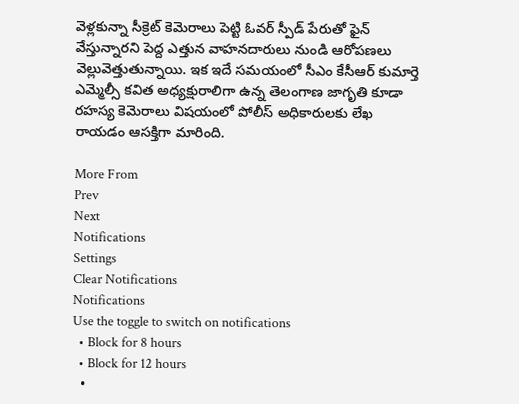వెళ్లకున్నా సీక్రెట్ కెమెరాలు పెట్టి ఓవర్ స్పీడ్ పేరుతో ఫైన్ వేస్తున్నారని పెద్ద ఎత్తున వాహనదారులు నుండి ఆరోపణలు వెల్లువెత్తుతున్నాయి. ఇక ఇదే సమయంలో సీఎం కేసీఆర్ కుమార్తె ఎమ్మెల్సీ కవిత అధ్యక్షురాలిగా ఉన్న తెలంగాణ జాగృతి కూడా రహస్య కెమెరాలు విషయంలో పోలీస్ అధికారులకు లేఖ రాయడం ఆసక్తిగా మారింది.

More From
Prev
Next
Notifications
Settings
Clear Notifications
Notifications
Use the toggle to switch on notifications
  • Block for 8 hours
  • Block for 12 hours
  •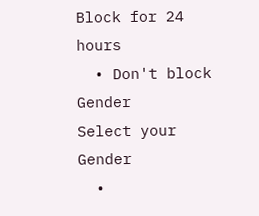Block for 24 hours
  • Don't block
Gender
Select your Gender
  •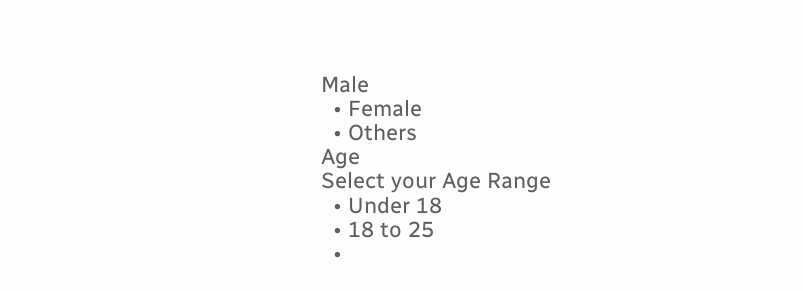Male
  • Female
  • Others
Age
Select your Age Range
  • Under 18
  • 18 to 25
  •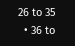26 to 35
  • 36 to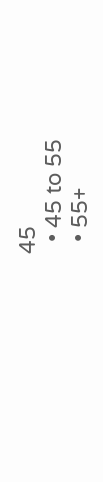45
  • 45 to 55
  • 55+